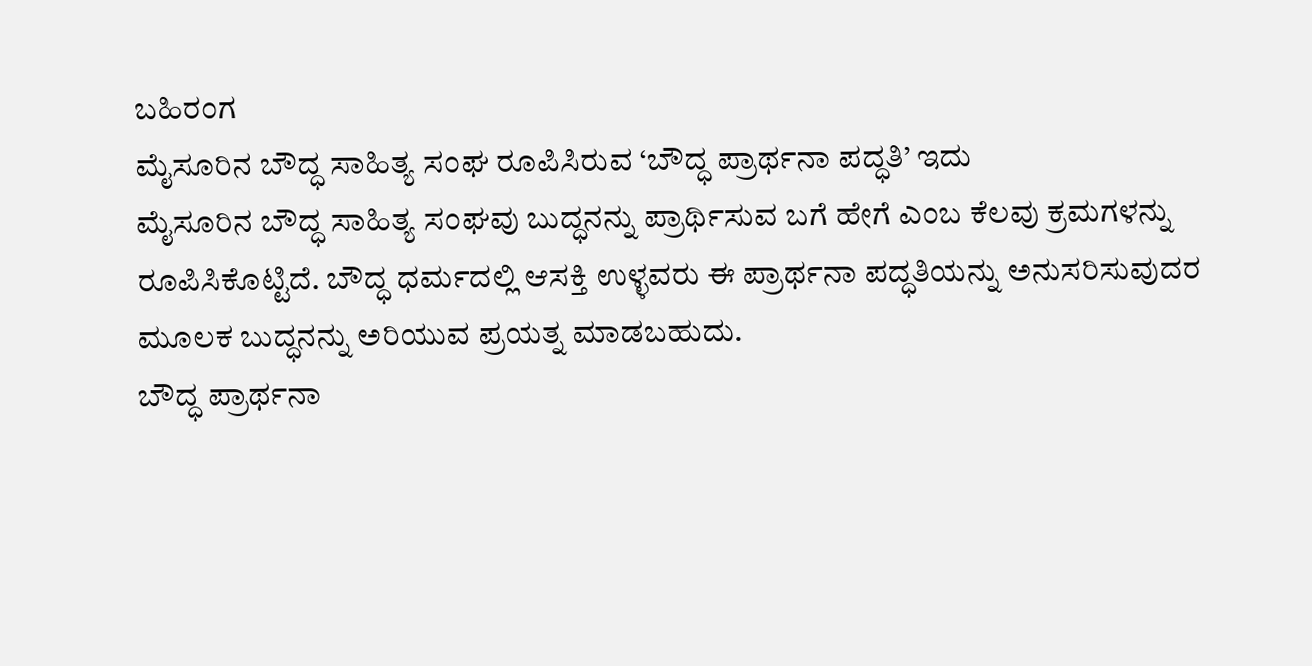ಬಹಿರಂಗ
ಮೈಸೂರಿನ ಬೌದ್ಧ ಸಾಹಿತ್ಯ ಸಂಘ ರೂಪಿಸಿರುವ ‘ಬೌದ್ಧ ಪ್ರಾರ್ಥನಾ ಪದ್ಧತಿ’ ಇದು
ಮೈಸೂರಿನ ಬೌದ್ಧ ಸಾಹಿತ್ಯ ಸಂಘವು ಬುದ್ಧನನ್ನು ಪ್ರಾರ್ಥಿಸುವ ಬಗೆ ಹೇಗೆ ಎಂಬ ಕೆಲವು ಕ್ರಮಗಳನ್ನು ರೂಪಿಸಿಕೊಟ್ಟಿದೆ. ಬೌದ್ಧ ಧರ್ಮದಲ್ಲಿ ಆಸಕ್ತಿ ಉಳ್ಳವರು ಈ ಪ್ರಾರ್ಥನಾ ಪದ್ಧತಿಯನ್ನು ಅನುಸರಿಸುವುದರ ಮೂಲಕ ಬುದ್ಧನನ್ನು ಅರಿಯುವ ಪ್ರಯತ್ನ ಮಾಡಬಹುದು.
ಬೌದ್ಧ ಪ್ರಾರ್ಥನಾ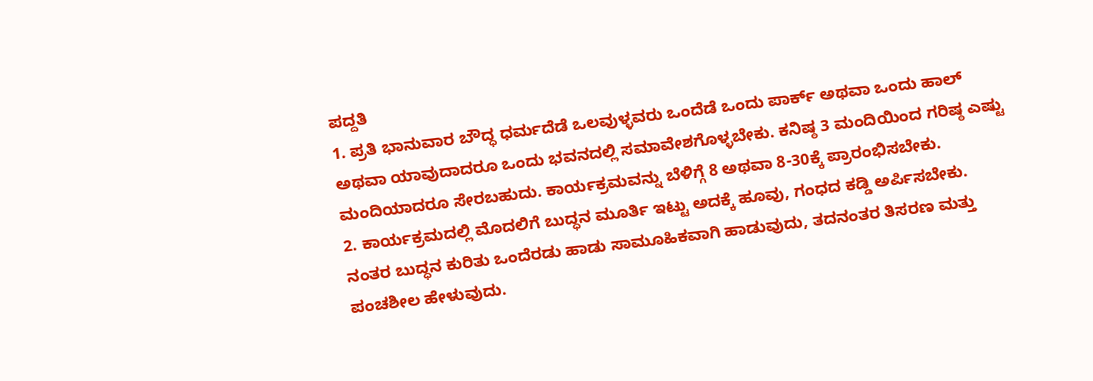ಪದ್ದತಿ
1. ಪ್ರತಿ ಭಾನುವಾರ ಬೌದ್ಧ ಧರ್ಮದೆಡೆ ಒಲವುಳ್ಳವರು ಒಂದೆಡೆ ಒಂದು ಪಾರ್ಕ್ ಅಥವಾ ಒಂದು ಹಾಲ್ ಅಥವಾ ಯಾವುದಾದರೂ ಒಂದು ಭವನದಲ್ಲಿ ಸಮಾವೇಶಗೊಳ್ಳಬೇಕು. ಕನಿಷ್ಠ 3 ಮಂದಿಯಿಂದ ಗರಿಷ್ಠ ಎಷ್ಟು ಮಂದಿಯಾದರೂ ಸೇರಬಹುದು. ಕಾರ್ಯಕ್ರಮವನ್ನು ಬೆಳಿಗ್ಗೆ 8 ಅಥವಾ 8-30ಕ್ಕೆ ಪ್ರಾರಂಭಿಸಬೇಕು.
2. ಕಾರ್ಯಕ್ರಮದಲ್ಲಿ ಮೊದಲಿಗೆ ಬುದ್ಧನ ಮೂರ್ತಿ ಇಟ್ಟು ಅದಕ್ಕೆ ಹೂವು, ಗಂಧದ ಕಡ್ಡಿ ಅರ್ಪಿಸಬೇಕು. ನಂತರ ಬುದ್ಧನ ಕುರಿತು ಒಂದೆರಡು ಹಾಡು ಸಾಮೂಹಿಕವಾಗಿ ಹಾಡುವುದು, ತದನಂತರ ತಿಸರಣ ಮತ್ತು ಪಂಚಶೀಲ ಹೇಳುವುದು.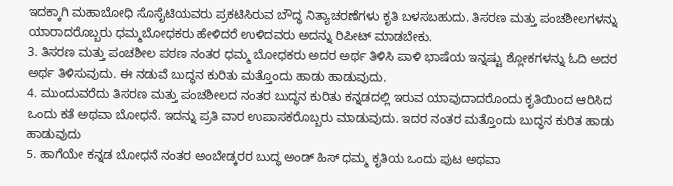ಇದಕ್ಕಾಗಿ ಮಹಾಬೋಧಿ ಸೊಸೈಟಿಯವರು ಪ್ರಕಟಿಸಿರುವ ಬೌದ್ಧ ನಿತ್ಯಾಚರಣೆಗಳು ಕೃತಿ ಬಳಸಬಹುದು. ತಿಸರಣ ಮತ್ತು ಪಂಚಶೀಲಗಳನ್ನು ಯಾರಾದರೊಬ್ಬರು ಧಮ್ಮಬೋಧಕರು ಹೇಳಿದರೆ ಉಳಿದವರು ಅದನ್ನು ರಿಪೀಟ್ ಮಾಡಬೇಕು.
3. ತಿಸರಣ ಮತ್ತು ಪಂಚಶೀಲ ಪಠಣ ನಂತರ ಧಮ್ಮ ಬೋಧಕರು ಅದರ ಅರ್ಥ ತಿಳಿಸಿ ಪಾಳಿ ಭಾಷೆಯ ಇನ್ನಷ್ಟು ಶ್ಲೋಕಗಳನ್ನು ಓದಿ ಅದರ ಅರ್ಥ ತಿಳಿಸುವುದು. ಈ ನಡುವೆ ಬುದ್ಧನ ಕುರಿತು ಮತ್ತೊಂದು ಹಾಡು ಹಾಡುವುದು.
4. ಮುಂದುವರೆದು ತಿಸರಣ ಮತ್ತು ಪಂಚಶೀಲದ ನಂತರ ಬುದ್ಧನ ಕುರಿತು ಕನ್ನಡದಲ್ಲಿ ಇರುವ ಯಾವುದಾದರೊಂದು ಕೃತಿಯಿಂದ ಆರಿಸಿದ ಒಂದು ಕತೆ ಅಥವಾ ಬೋಧನೆ. ಇದನ್ನು ಪ್ರತಿ ವಾರ ಉಪಾಸಕರೊಬ್ಬರು ಮಾಡುವುದು. ಇದರ ನಂತರ ಮತ್ತೊಂದು ಬುದ್ಧನ ಕುರಿತ ಹಾಡು ಹಾಡುವುದು
5. ಹಾಗೆಯೇ ಕನ್ನಡ ಬೋಧನೆ ನಂತರ ಅಂಬೇಡ್ಕರರ ಬುದ್ಧ ಅಂಡ್ ಹಿಸ್ ಧಮ್ಮ ಕೃತಿಯ ಒಂದು ಪುಟ ಅಥವಾ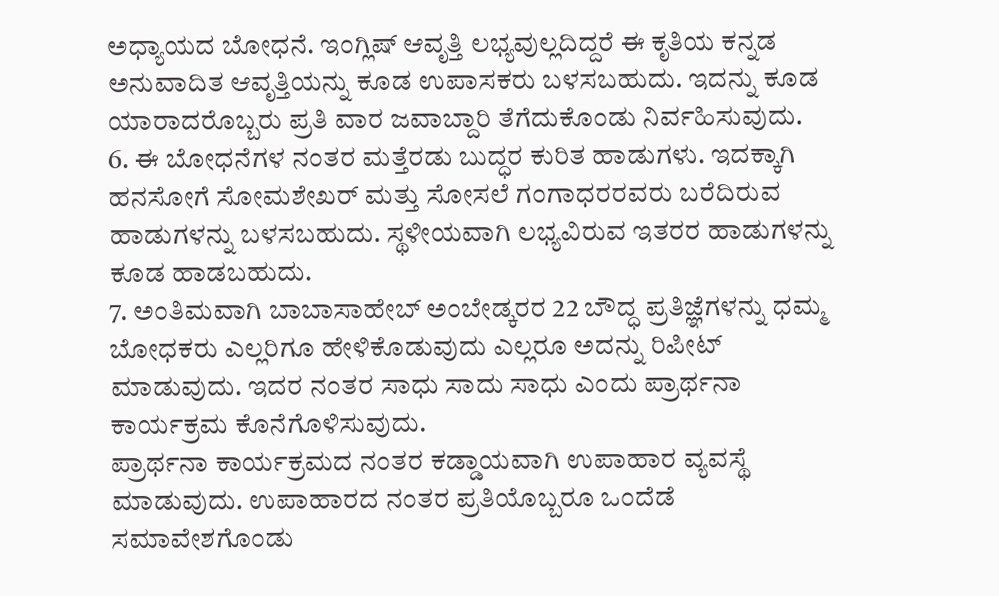ಅಧ್ಯಾಯದ ಬೋಧನೆ. ಇಂಗ್ಲಿಷ್ ಆವೃತ್ತಿ ಲಭ್ಯವುಲ್ಲದಿದ್ದರೆ ಈ ಕೃತಿಯ ಕನ್ನಡ ಅನುವಾದಿತ ಆವೃತ್ತಿಯನ್ನು ಕೂಡ ಉಪಾಸಕರು ಬಳಸಬಹುದು. ಇದನ್ನು ಕೂಡ ಯಾರಾದರೊಬ್ಬರು ಪ್ರತಿ ವಾರ ಜವಾಬ್ದಾರಿ ತೆಗೆದುಕೊಂಡು ನಿರ್ವಹಿಸುವುದು.
6. ಈ ಬೋಧನೆಗಳ ನಂತರ ಮತ್ತೆರಡು ಬುದ್ಧರ ಕುರಿತ ಹಾಡುಗಳು. ಇದಕ್ಕಾಗಿ ಹನಸೋಗೆ ಸೋಮಶೇಖರ್ ಮತ್ತು ಸೋಸಲೆ ಗಂಗಾಧರರವರು ಬರೆದಿರುವ ಹಾಡುಗಳನ್ನು ಬಳಸಬಹುದು. ಸ್ಥಳೀಯವಾಗಿ ಲಭ್ಯವಿರುವ ಇತರರ ಹಾಡುಗಳನ್ನು ಕೂಡ ಹಾಡಬಹುದು.
7. ಅಂತಿಮವಾಗಿ ಬಾಬಾಸಾಹೇಬ್ ಅಂಬೇಡ್ಕರರ 22 ಬೌದ್ಧ ಪ್ರತಿಜ್ಞೆಗಳನ್ನು ಧಮ್ಮ ಬೋಧಕರು ಎಲ್ಲರಿಗೂ ಹೇಳಿಕೊಡುವುದು ಎಲ್ಲರೂ ಅದನ್ನು ರಿಪೀಟ್ ಮಾಡುವುದು. ಇದರ ನಂತರ ಸಾಧು ಸಾದು ಸಾಧು ಎಂದು ಪ್ರಾರ್ಥನಾ ಕಾರ್ಯಕ್ರಮ ಕೊನೆಗೊಳಿಸುವುದು.
ಪ್ರಾರ್ಥನಾ ಕಾರ್ಯಕ್ರಮದ ನಂತರ ಕಡ್ಡಾಯವಾಗಿ ಉಪಾಹಾರ ವ್ಯವಸ್ಥೆ ಮಾಡುವುದು. ಉಪಾಹಾರದ ನಂತರ ಪ್ರತಿಯೊಬ್ಬರೂ ಒಂದೆಡೆ ಸಮಾವೇಶಗೊಂಡು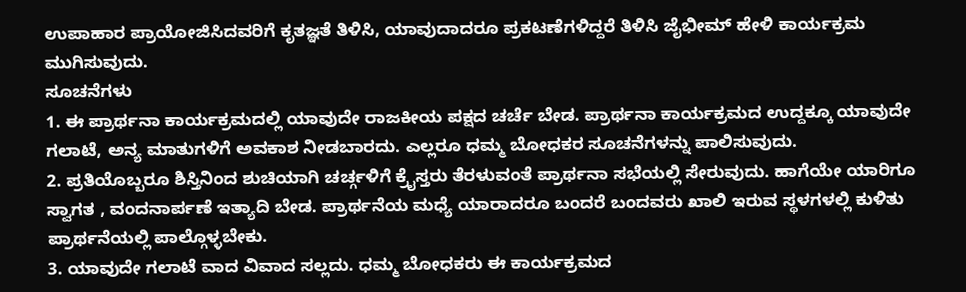ಉಪಾಹಾರ ಪ್ರಾಯೋಜಿಸಿದವರಿಗೆ ಕೃತಜ್ಞತೆ ತಿಳಿಸಿ, ಯಾವುದಾದರೂ ಪ್ರಕಟಣೆಗಳಿದ್ದರೆ ತಿಳಿಸಿ ಜೈಭೀಮ್ ಹೇಳಿ ಕಾರ್ಯಕ್ರಮ ಮುಗಿಸುವುದು.
ಸೂಚನೆಗಳು
1. ಈ ಪ್ರಾರ್ಥನಾ ಕಾರ್ಯಕ್ರಮದಲ್ಲಿ ಯಾವುದೇ ರಾಜಕೀಯ ಪಕ್ಷದ ಚರ್ಚೆ ಬೇಡ. ಪ್ರಾರ್ಥನಾ ಕಾರ್ಯಕ್ರಮದ ಉದ್ದಕ್ಕೂ ಯಾವುದೇ ಗಲಾಟೆ, ಅನ್ಯ ಮಾತುಗಳಿಗೆ ಅವಕಾಶ ನೀಡಬಾರದು. ಎಲ್ಲರೂ ಧಮ್ಮ ಬೋಧಕರ ಸೂಚನೆಗಳನ್ನು ಪಾಲಿಸುವುದು.
2. ಪ್ರತಿಯೊಬ್ಬರೂ ಶಿಸ್ತಿನಿಂದ ಶುಚಿಯಾಗಿ ಚರ್ಚ್ಗಳಿಗೆ ಕ್ರೈಸ್ತರು ತೆರಳುವಂತೆ ಪ್ರಾರ್ಥನಾ ಸಭೆಯಲ್ಲಿ ಸೇರುವುದು. ಹಾಗೆಯೇ ಯಾರಿಗೂ ಸ್ವಾಗತ , ವಂದನಾರ್ಪಣೆ ಇತ್ಯಾದಿ ಬೇಡ. ಪ್ರಾರ್ಥನೆಯ ಮಧ್ಯೆ ಯಾರಾದರೂ ಬಂದರೆ ಬಂದವರು ಖಾಲಿ ಇರುವ ಸ್ಥಳಗಳಲ್ಲಿ ಕುಳಿತು ಪ್ರಾರ್ಥನೆಯಲ್ಲಿ ಪಾಲ್ಗೊಳ್ಳಬೇಕು.
3. ಯಾವುದೇ ಗಲಾಟೆ ವಾದ ವಿವಾದ ಸಲ್ಲದು. ಧಮ್ಮ ಬೋಧಕರು ಈ ಕಾರ್ಯಕ್ರಮದ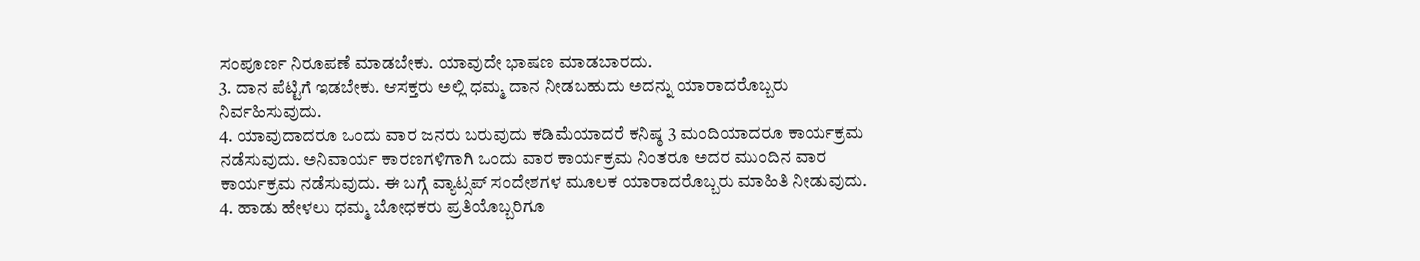ಸಂಪೂರ್ಣ ನಿರೂಪಣೆ ಮಾಡಬೇಕು. ಯಾವುದೇ ಭಾಷಣ ಮಾಡಬಾರದು.
3. ದಾನ ಪೆಟ್ಟಿಗೆ ಇಡಬೇಕು. ಆಸಕ್ತರು ಅಲ್ಲಿ ಧಮ್ಮ ದಾನ ನೀಡಬಹುದು ಅದನ್ನು ಯಾರಾದರೊಬ್ಬರು ನಿರ್ವಹಿಸುವುದು.
4. ಯಾವುದಾದರೂ ಒಂದು ವಾರ ಜನರು ಬರುವುದು ಕಡಿಮೆಯಾದರೆ ಕನಿಷ್ಠ 3 ಮಂದಿಯಾದರೂ ಕಾರ್ಯಕ್ರಮ ನಡೆಸುವುದು. ಅನಿವಾರ್ಯ ಕಾರಣಗಳಿಗಾಗಿ ಒಂದು ವಾರ ಕಾರ್ಯಕ್ರಮ ನಿಂತರೂ ಅದರ ಮುಂದಿನ ವಾರ ಕಾರ್ಯಕ್ರಮ ನಡೆಸುವುದು. ಈ ಬಗ್ಗೆ ವ್ಯಾಟ್ಸಪ್ ಸಂದೇಶಗಳ ಮೂಲಕ ಯಾರಾದರೊಬ್ಬರು ಮಾಹಿತಿ ನೀಡುವುದು.
4. ಹಾಡು ಹೇಳಲು ಧಮ್ಮ ಬೋಧಕರು ಪ್ರತಿಯೊಬ್ಬರಿಗೂ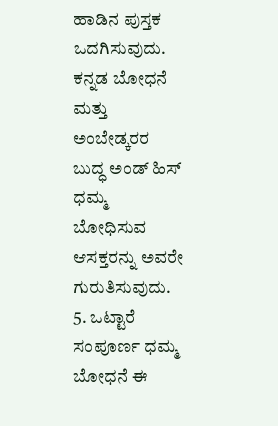ಹಾಡಿನ ಪುಸ್ತಕ ಒದಗಿಸುವುದು. ಕನ್ನಡ ಬೋಧನೆ ಮತ್ತು ಅಂಬೇಡ್ಕರರ ಬುದ್ಧ ಅಂಡ್ ಹಿಸ್ ಧಮ್ಮ ಬೋಧಿಸುವ ಆಸಕ್ತರನ್ನು ಅವರೇ ಗುರುತಿಸುವುದು.
5. ಒಟ್ಟಾರೆ ಸಂಪೂರ್ಣ ಧಮ್ಮ ಬೋಧನೆ ಈ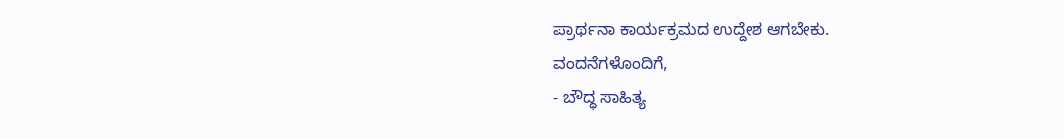ಪ್ರಾರ್ಥನಾ ಕಾರ್ಯಕ್ರಮದ ಉದ್ದೇಶ ಆಗಬೇಕು.
ವಂದನೆಗಳೊಂದಿಗೆ,
- ಬೌದ್ಧ ಸಾಹಿತ್ಯ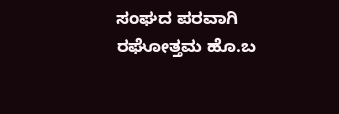ಸಂಘದ ಪರವಾಗಿ
ರಘೋತ್ತಮ ಹೊ.ಬ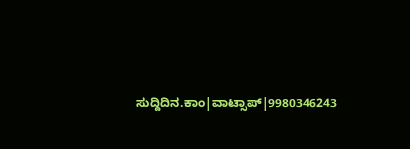ಸುದ್ದಿದಿನ.ಕಾಂ|ವಾಟ್ಸಾಪ್|9980346243